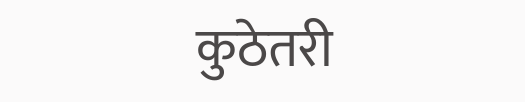कुठेतरी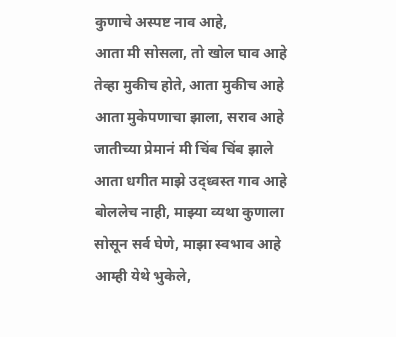कुणाचे अस्पष्ट नाव आहे,
आता मी सोसला, तो खोल घाव आहे
तेव्हा मुकीच होते, आता मुकीच आहे
आता मुकेपणाचा झाला, सराव आहे
जातीच्या प्रेमानं मी चिंब चिंब झाले
आता धगीत माझे उद्ध्वस्त गाव आहे
बोललेच नाही, माझ्या व्यथा कुणाला
सोसून सर्व घेणे, माझा स्वभाव आहे
आम्ही येथे भुकेले,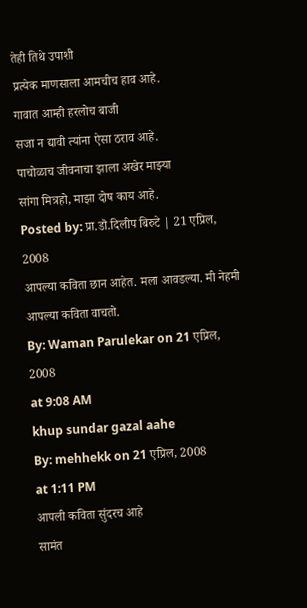तेही तिथे उपाशी
प्रत्येक माणसाला आमचीच हाव आहे.
गावात आम्ही हरलोच बाजी
सजा न द्यावी त्यांना ऐसा ठराव आहे.
पाचोळाच जीवनाचा झाला अखेर माझ्या
सांगा मित्रहो, माझा दोष काय आहे.
Posted by: प्रा.डॊ.दिलीप बिरुटे | 21 एप्रिल, 2008
आपल्या कविता छान आहेत. मला आवडल्या. मी नेहमी आपल्या कविता वाचतो.
By: Waman Parulekar on 21 एप्रिल, 2008
at 9:08 AM
khup sundar gazal aahe
By: mehhekk on 21 एप्रिल, 2008
at 1:11 PM
आपली कविता सुंदरच आहे
सामंत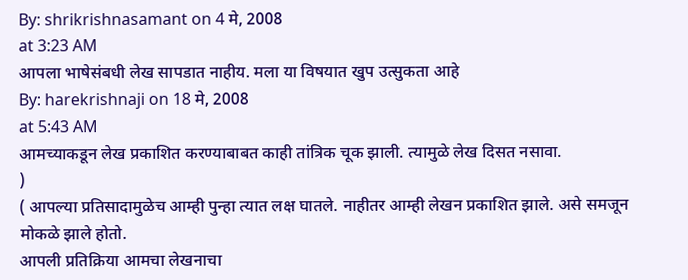By: shrikrishnasamant on 4 मे, 2008
at 3:23 AM
आपला भाषेसंबधी लेख सापडात नाहीय. मला या विषयात खुप उत्सुकता आहे
By: harekrishnaji on 18 मे, 2008
at 5:43 AM
आमच्याकडून लेख प्रकाशित करण्याबाबत काही तांत्रिक चूक झाली. त्यामुळे लेख दिसत नसावा.
)
( आपल्या प्रतिसादामुळेच आम्ही पुन्हा त्यात लक्ष घातले. नाहीतर आम्ही लेखन प्रकाशित झाले. असे समजून मोकळे झाले होतो.
आपली प्रतिक्रिया आमचा लेखनाचा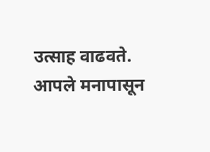उत्साह वाढवते. आपले मनापासून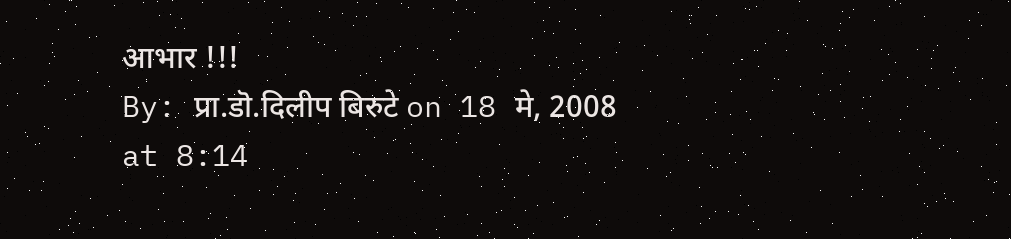आभार !!!
By: प्रा.डॊ.दिलीप बिरुटे on 18 मे, 2008
at 8:14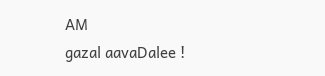AM
gazal aavaDalee !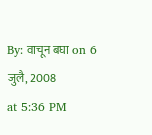By: वाचून बघा on 6 जुलै, 2008
at 5:36 PM